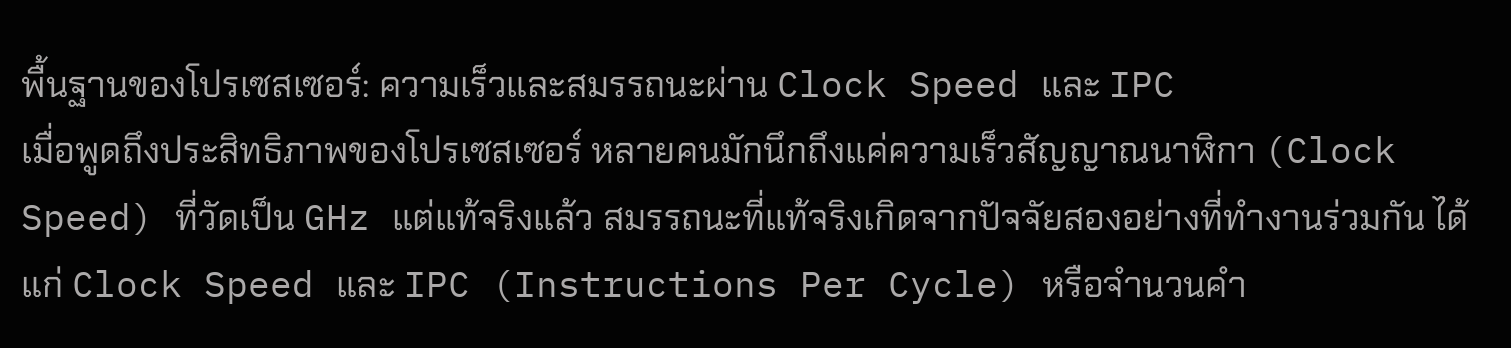พื้นฐานของโปรเซสเซอร์: ความเร็วและสมรรถนะผ่าน Clock Speed และ IPC
เมื่อพูดถึงประสิทธิภาพของโปรเซสเซอร์ หลายคนมักนึกถึงแค่ความเร็วสัญญาณนาฬิกา (Clock Speed) ที่วัดเป็น GHz แต่แท้จริงแล้ว สมรรถนะที่แท้จริงเกิดจากปัจจัยสองอย่างที่ทำงานร่วมกัน ได้แก่ Clock Speed และ IPC (Instructions Per Cycle) หรือจำนวนคำ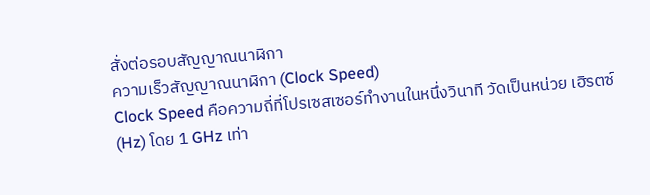สั่งต่อรอบสัญญาณนาฬิกา
ความเร็วสัญญาณนาฬิกา (Clock Speed)
Clock Speed คือความถี่ที่โปรเซสเซอร์ทำงานในหนึ่งวินาที วัดเป็นหน่วย เฮิรตซ์ (Hz) โดย 1 GHz เท่า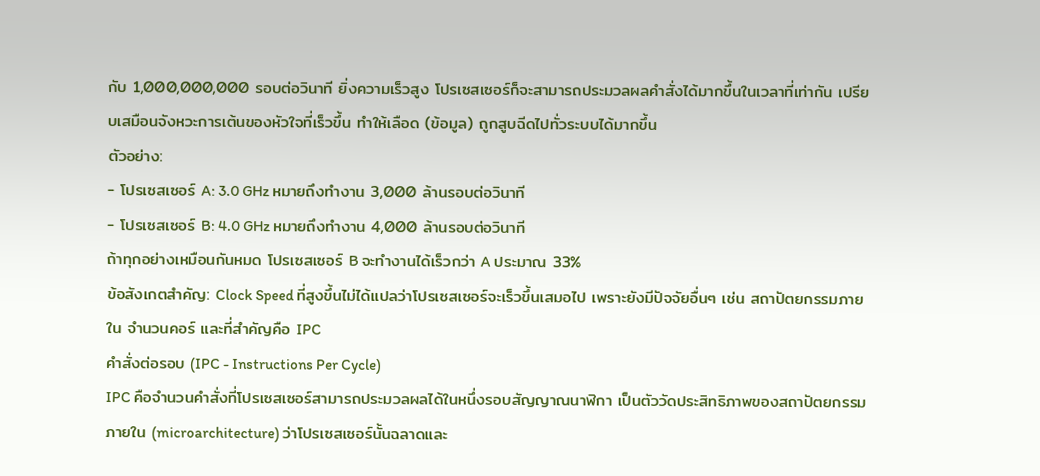กับ 1,000,000,000 รอบต่อวินาที ยิ่งความเร็วสูง โปรเซสเซอร์ก็จะสามารถประมวลผลคำสั่งได้มากขึ้นในเวลาที่เท่ากัน เปรียบเสมือนจังหวะการเต้นของหัวใจที่เร็วขึ้น ทำให้เลือด (ข้อมูล) ถูกสูบฉีดไปทั่วระบบได้มากขึ้น
ตัวอย่าง:
- โปรเซสเซอร์ A: 3.0 GHz หมายถึงทำงาน 3,000 ล้านรอบต่อวินาที
- โปรเซสเซอร์ B: 4.0 GHz หมายถึงทำงาน 4,000 ล้านรอบต่อวินาที
ถ้าทุกอย่างเหมือนกันหมด โปรเซสเซอร์ B จะทำงานได้เร็วกว่า A ประมาณ 33%
ข้อสังเกตสำคัญ: Clock Speed ที่สูงขึ้นไม่ได้แปลว่าโปรเซสเซอร์จะเร็วขึ้นเสมอไป เพราะยังมีปัจจัยอื่นๆ เช่น สถาปัตยกรรมภายใน จำนวนคอร์ และที่สำคัญคือ IPC
คำสั่งต่อรอบ (IPC - Instructions Per Cycle)
IPC คือจำนวนคำสั่งที่โปรเซสเซอร์สามารถประมวลผลได้ในหนึ่งรอบสัญญาณนาฬิกา เป็นตัววัดประสิทธิภาพของสถาปัตยกรรมภายใน (microarchitecture) ว่าโปรเซสเซอร์นั้นฉลาดและ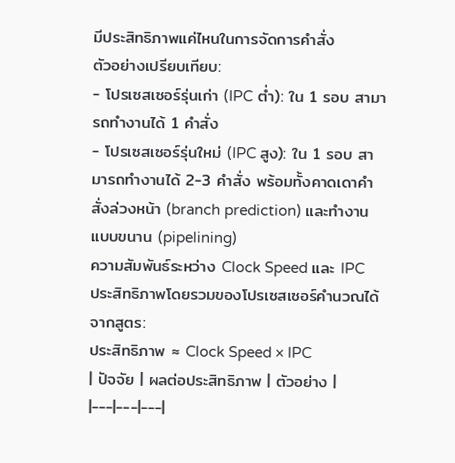มีประสิทธิภาพแค่ไหนในการจัดการคำสั่ง
ตัวอย่างเปรียบเทียบ:
- โปรเซสเซอร์รุ่นเก่า (IPC ต่ำ): ใน 1 รอบ สามารถทำงานได้ 1 คำสั่ง
- โปรเซสเซอร์รุ่นใหม่ (IPC สูง): ใน 1 รอบ สามารถทำงานได้ 2-3 คำสั่ง พร้อมทั้งคาดเดาคำสั่งล่วงหน้า (branch prediction) และทำงานแบบขนาน (pipelining)
ความสัมพันธ์ระหว่าง Clock Speed และ IPC
ประสิทธิภาพโดยรวมของโปรเซสเซอร์คำนวณได้จากสูตร:
ประสิทธิภาพ ≈ Clock Speed × IPC
| ปัจจัย | ผลต่อประสิทธิภาพ | ตัวอย่าง |
|---|---|---|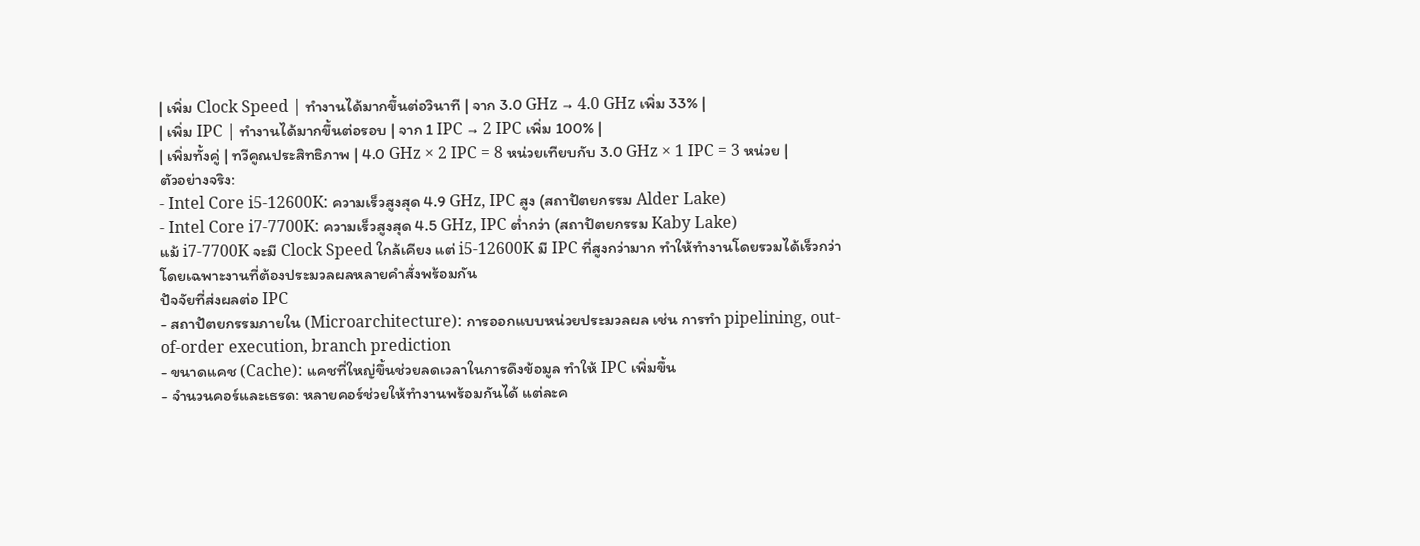| เพิ่ม Clock Speed | ทำงานได้มากขึ้นต่อวินาที | จาก 3.0 GHz → 4.0 GHz เพิ่ม 33% |
| เพิ่ม IPC | ทำงานได้มากขึ้นต่อรอบ | จาก 1 IPC → 2 IPC เพิ่ม 100% |
| เพิ่มทั้งคู่ | ทวีคูณประสิทธิภาพ | 4.0 GHz × 2 IPC = 8 หน่วยเทียบกับ 3.0 GHz × 1 IPC = 3 หน่วย |
ตัวอย่างจริง:
- Intel Core i5-12600K: ความเร็วสูงสุด 4.9 GHz, IPC สูง (สถาปัตยกรรม Alder Lake)
- Intel Core i7-7700K: ความเร็วสูงสุด 4.5 GHz, IPC ต่ำกว่า (สถาปัตยกรรม Kaby Lake)
แม้ i7-7700K จะมี Clock Speed ใกล้เคียง แต่ i5-12600K มี IPC ที่สูงกว่ามาก ทำให้ทำงานโดยรวมได้เร็วกว่า โดยเฉพาะงานที่ต้องประมวลผลหลายคำสั่งพร้อมกัน
ปัจจัยที่ส่งผลต่อ IPC
- สถาปัตยกรรมภายใน (Microarchitecture): การออกแบบหน่วยประมวลผล เช่น การทำ pipelining, out-of-order execution, branch prediction
- ขนาดแคช (Cache): แคชที่ใหญ่ขึ้นช่วยลดเวลาในการดึงข้อมูล ทำให้ IPC เพิ่มขึ้น
- จำนวนคอร์และเธรด: หลายคอร์ช่วยให้ทำงานพร้อมกันได้ แต่ละค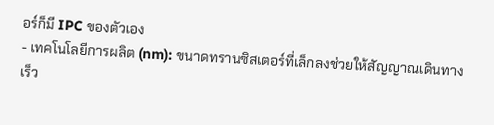อร์ก็มี IPC ของตัวเอง
- เทคโนโลยีการผลิต (nm): ขนาดทรานซิสเตอร์ที่เล็กลงช่วยให้สัญญาณเดินทางเร็ว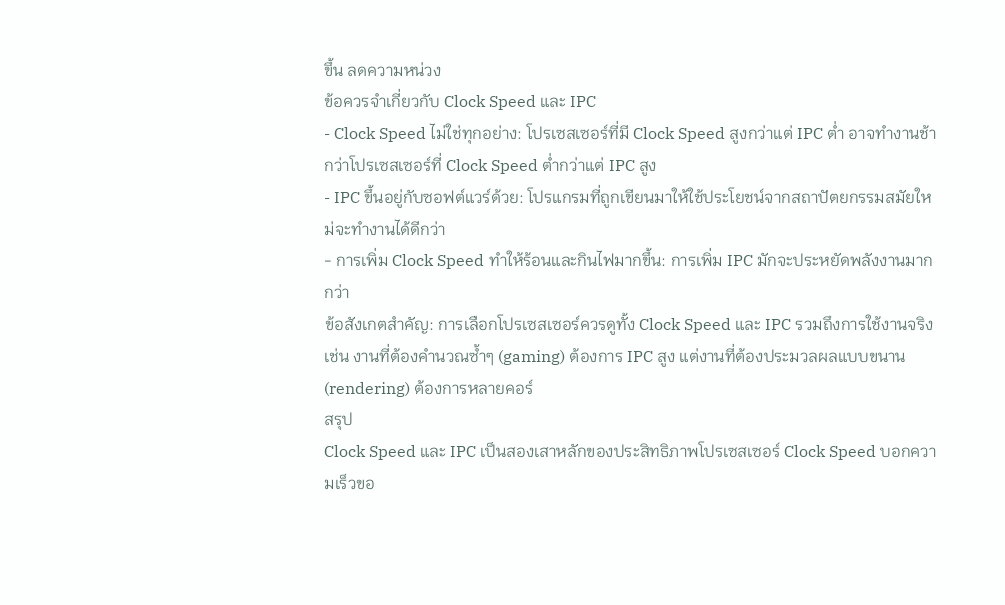ขึ้น ลดความหน่วง
ข้อควรจำเกี่ยวกับ Clock Speed และ IPC
- Clock Speed ไม่ใช่ทุกอย่าง: โปรเซสเซอร์ที่มี Clock Speed สูงกว่าแต่ IPC ต่ำ อาจทำงานช้ากว่าโปรเซสเซอร์ที่ Clock Speed ต่ำกว่าแต่ IPC สูง
- IPC ขึ้นอยู่กับซอฟต์แวร์ด้วย: โปรแกรมที่ถูกเขียนมาให้ใช้ประโยชน์จากสถาปัตยกรรมสมัยใหม่จะทำงานได้ดีกว่า
- การเพิ่ม Clock Speed ทำให้ร้อนและกินไฟมากขึ้น: การเพิ่ม IPC มักจะประหยัดพลังงานมากกว่า
ข้อสังเกตสำคัญ: การเลือกโปรเซสเซอร์ควรดูทั้ง Clock Speed และ IPC รวมถึงการใช้งานจริง เช่น งานที่ต้องคำนวณซ้ำๆ (gaming) ต้องการ IPC สูง แต่งานที่ต้องประมวลผลแบบขนาน (rendering) ต้องการหลายคอร์
สรุป
Clock Speed และ IPC เป็นสองเสาหลักของประสิทธิภาพโปรเซสเซอร์ Clock Speed บอกความเร็วขอ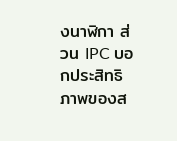งนาฬิกา ส่วน IPC บอกประสิทธิภาพของส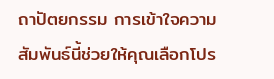ถาปัตยกรรม การเข้าใจความสัมพันธ์นี้ช่วยให้คุณเลือกโปร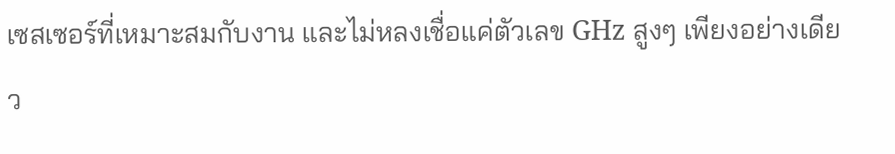เซสเซอร์ที่เหมาะสมกับงาน และไม่หลงเชื่อแค่ตัวเลข GHz สูงๆ เพียงอย่างเดียว